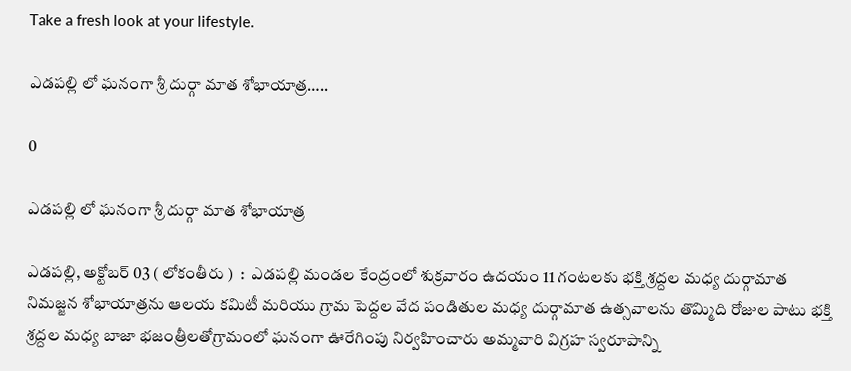Take a fresh look at your lifestyle.

ఎడపల్లి లో ఘనంగా శ్రీ దుర్గా మాత శోభాయాత్ర…..

0

ఎడపల్లి లో ఘనంగా శ్రీ దుర్గా మాత శోభాయాత్ర

ఎడపల్లి, అక్టోబర్ 03 ( లోకంతీరు )  :  ఎడపల్లి మండల కేంద్రంలో శుక్రవారం ఉదయం 11 గంటలకు భక్తి శ్రద్దల మధ్య దుర్గామాత నిమజ్జన శోభాయాత్రను ఆలయ కమిటీ మరియు గ్రామ పెద్దల వేద పండితుల మధ్య దుర్గామాత ఉత్సవాలను తొమ్మిది రోజుల పాటు భక్తి శ్రద్దల మధ్య బాజా భజంత్రీలతోగ్రామంలో ఘనంగా ఊరేగింపు నిర్వహించారు అమ్మవారి విగ్రహ స్వరూపాన్ని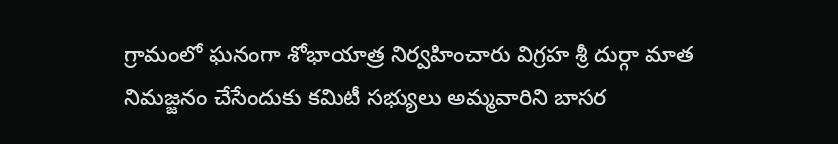గ్రామంలో ఘనంగా శోభాయాత్ర నిర్వహించారు విగ్రహ శ్రీ దుర్గా మాత నిమజ్జనం చేసేందుకు కమిటీ సభ్యులు అమ్మవారిని బాసర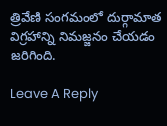త్రివేణి సంగమంలో దుర్గామాత విగ్రహాన్ని నిమజ్జనం చేయడం జరిగింది.

Leave A Reply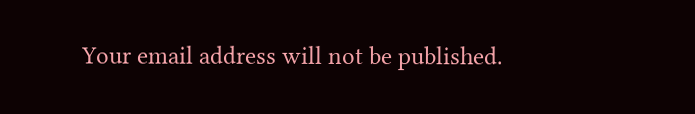Your email address will not be published.